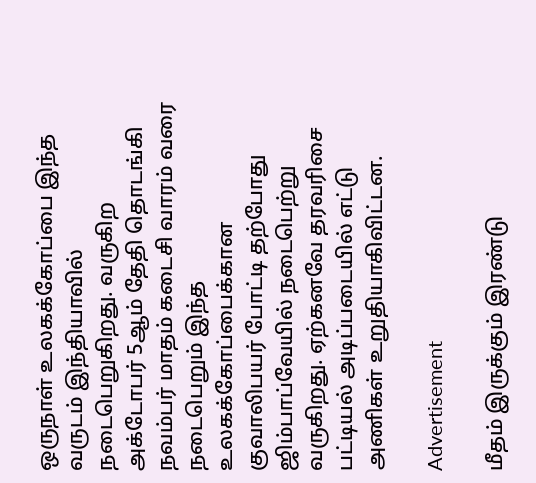ஒருநாள் உலகக்கோப்பை இந்த வருடம் இந்தியாவில் நடைபெறுகிறது. வருகிற அக்டோபர் 5ஆம் தேதி தொடங்கி நவம்பர் மாதம் கடைசி வாரம் வரை நடைபெறும் இந்த உலகக்கோப்பைக்கான குவாலிபயர் போட்டி தற்போது ஜிம்பாப்வேயில் நடைபெற்று வருகிறது. ஏற்கனவே தரவரிசை பட்டியல் அடிப்படையில் எட்டு அணிகள் உறுதியாகிவிட்டன.

Advertisement

மீதம் இருக்கும் இரண்டு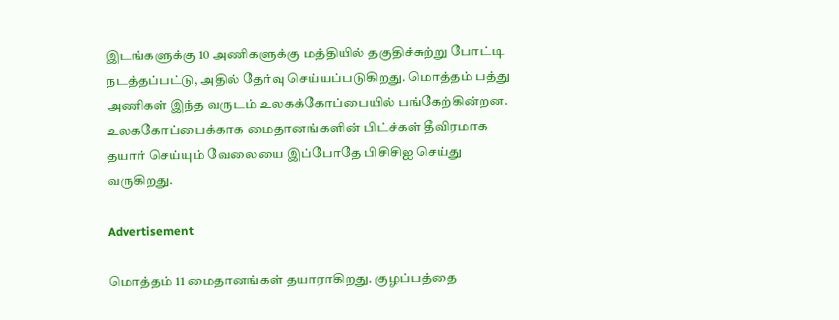இடங்களுக்கு 10 அணிகளுக்கு மத்தியில் தகுதிச்சுற்று போட்டி நடத்தப்பட்டு, அதில் தேர்வு செய்யப்படுகிறது. மொத்தம் பத்து அணிகள் இந்த வருடம் உலகக்கோப்பையில் பங்கேற்கின்றன. உலககோப்பைக்காக மைதானங்களின் பிட்ச்கள் தீவிரமாக தயார் செய்யும் வேலையை இப்போதே பிசிசிஐ செய்து வருகிறது.

Advertisement

மொத்தம் 11 மைதானங்கள் தயாராகிறது. குழப்பத்தை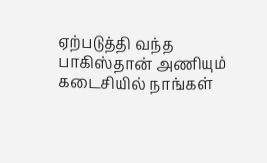ஏற்படுத்தி வந்த பாகிஸ்தான் அணியும் கடைசியில் நாங்கள்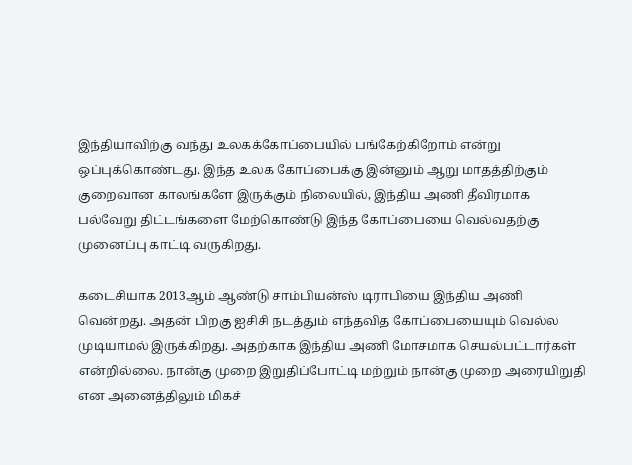இந்தியாவிற்கு வந்து உலகக்கோப்பையில் பங்கேற்கிறோம் என்று ஒப்புக்கொண்டது. இந்த உலக கோப்பைக்கு இன்னும் ஆறு மாதத்திற்கும் குறைவான காலங்களே இருக்கும் நிலையில், இந்திய அணி தீவிரமாக பல்வேறு திட்டங்களை மேற்கொண்டு இந்த கோப்பையை வெல்வதற்கு முனைப்பு காட்டி வருகிறது.

கடைசியாக 2013ஆம் ஆண்டு சாம்பியன்ஸ் டிராபியை இந்திய அணி வென்றது. அதன் பிறகு ஐசிசி நடத்தும் எந்தவித கோப்பையையும் வெல்ல முடியாமல் இருக்கிறது. அதற்காக இந்திய அணி மோசமாக செயல்பட்டார்கள் என்றில்லை. நான்கு முறை இறுதிப்போட்டி மற்றும் நான்கு முறை அரையிறுதி என அனைத்திலும் மிகச்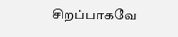சிறப்பாகவே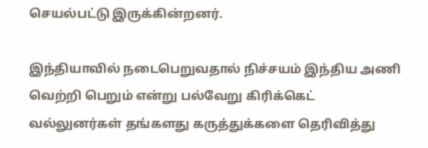செயல்பட்டு இருக்கின்றனர்.

இந்தியாவில் நடைபெறுவதால் நிச்சயம் இந்திய அணி வெற்றி பெறும் என்று பல்வேறு கிரிக்கெட் வல்லுனர்கள் தங்களது கருத்துக்களை தெரிவித்து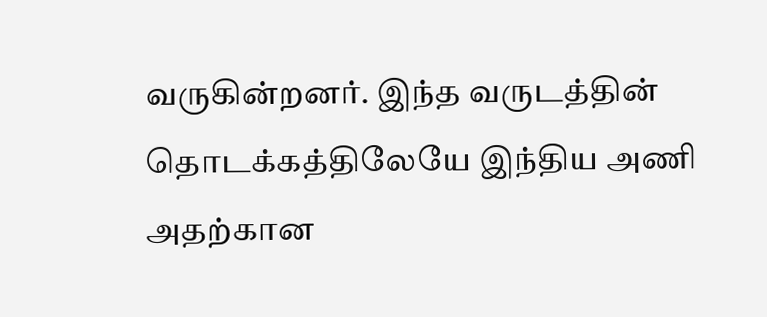வருகின்றனர். இந்த வருடத்தின் தொடக்கத்திலேயே இந்திய அணி அதற்கான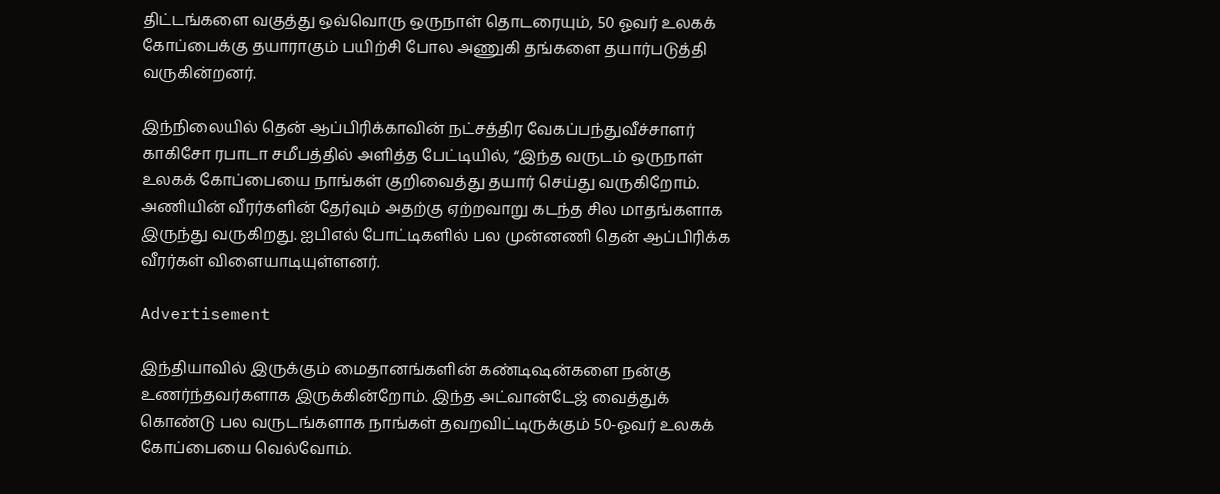திட்டங்களை வகுத்து ஒவ்வொரு ஒருநாள் தொடரையும், 50 ஓவர் உலகக் கோப்பைக்கு தயாராகும் பயிற்சி போல அணுகி தங்களை தயார்படுத்தி வருகின்றனர்.

இந்நிலையில் தென் ஆப்பிரிக்காவின் நட்சத்திர வேகப்பந்துவீச்சாளர் காகிசோ ரபாடா சமீபத்தில் அளித்த பேட்டியில், “இந்த வருடம் ஒருநாள் உலகக் கோப்பையை நாங்கள் குறிவைத்து தயார் செய்து வருகிறோம். அணியின் வீரர்களின் தேர்வும் அதற்கு ஏற்றவாறு கடந்த சில மாதங்களாக இருந்து வருகிறது. ஐபிஎல் போட்டிகளில் பல முன்னணி தென் ஆப்பிரிக்க வீரர்கள் விளையாடியுள்ளனர்.

Advertisement

இந்தியாவில் இருக்கும் மைதானங்களின் கண்டிஷன்களை நன்கு உணர்ந்தவர்களாக இருக்கின்றோம். இந்த அட்வான்டேஜ் வைத்துக் கொண்டு பல வருடங்களாக நாங்கள் தவறவிட்டிருக்கும் 50-ஓவர் உலகக் கோப்பையை வெல்வோம்.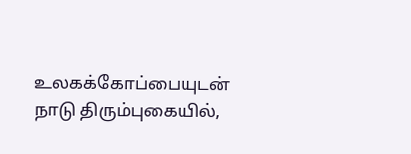உலகக்கோப்பையுடன் நாடு திரும்புகையில்,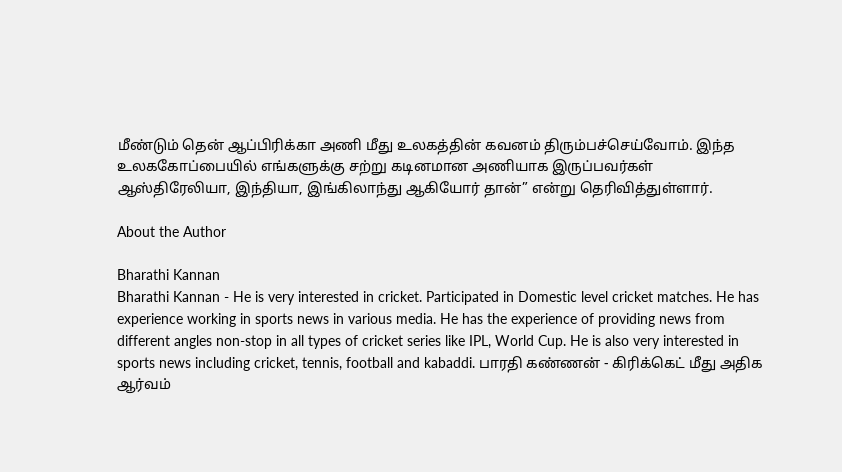மீண்டும் தென் ஆப்பிரிக்கா அணி மீது உலகத்தின் கவனம் திரும்பச்செய்வோம். இந்த உலககோப்பையில் எங்களுக்கு சற்று கடினமான அணியாக இருப்பவர்கள் ஆஸ்திரேலியா, இந்தியா, இங்கிலாந்து ஆகியோர் தான்” என்று தெரிவித்துள்ளார்.

About the Author

Bharathi Kannan
Bharathi Kannan - He is very interested in cricket. Participated in Domestic level cricket matches. He has experience working in sports news in various media. He has the experience of providing news from different angles non-stop in all types of cricket series like IPL, World Cup. He is also very interested in sports news including cricket, tennis, football and kabaddi. பாரதி கண்ணன் - கிரிக்கெட் மீது அதிக ஆர்வம்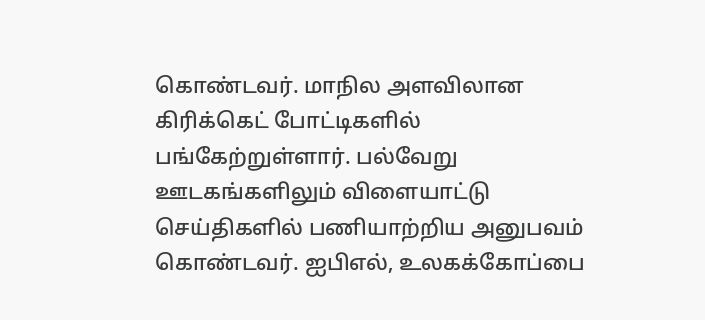கொண்டவர். மாநில அளவிலான கிரிக்கெட் போட்டிகளில் பங்கேற்றுள்ளார். பல்வேறு ஊடகங்களிலும் விளையாட்டு செய்திகளில் பணியாற்றிய அனுபவம் கொண்டவர். ஐபிஎல், உலகக்கோப்பை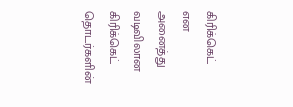கிரிக்கெட் என அனைத்து வடிவிலான கிரிக்கெட் தொடர்களின்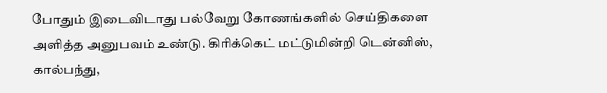போதும் இடைவிடாது பல்வேறு கோணங்களில் செய்திகளை அளித்த அனுபவம் உண்டு. கிரிக்கெட் மட்டுமின்றி டென்னிஸ், கால்பந்து,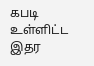கபடி உள்ளிட்ட இதர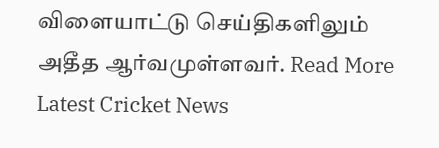விளையாட்டு செய்திகளிலும் அதீத ஆர்வமுள்ளவர். Read More
Latest Cricket News